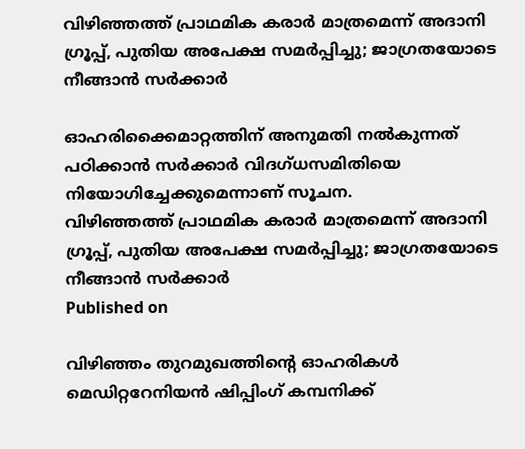വിഴിഞ്ഞത്ത് പ്രാഥമിക കരാര്‍ മാത്രമെന്ന് അദാനി ഗ്രൂപ്പ്, പുതിയ അപേക്ഷ സമര്‍പ്പിച്ചു; ജാഗ്രതയോടെ നീങ്ങാന്‍ സര്‍ക്കാര്‍

ഓഹരിക്കൈമാറ്റത്തിന് അനുമതി നല്‍കുന്നത് പഠിക്കാന്‍ സര്‍ക്കാര്‍ വിദഗ്ധസമിതിയെ നിയോഗിച്ചേക്കുമെന്നാണ് സൂചന.
വിഴിഞ്ഞത്ത് പ്രാഥമിക കരാര്‍ മാത്രമെന്ന് അദാനി ഗ്രൂപ്പ്, പുതിയ അപേക്ഷ സമര്‍പ്പിച്ചു; ജാഗ്രതയോടെ നീങ്ങാന്‍ സര്‍ക്കാര്‍
Published on

വിഴിഞ്ഞം തുറമുഖത്തിന്റെ ഓഹരികള്‍ മെഡിറ്ററേനിയന്‍ ഷിപ്പിംഗ് കമ്പനിക്ക്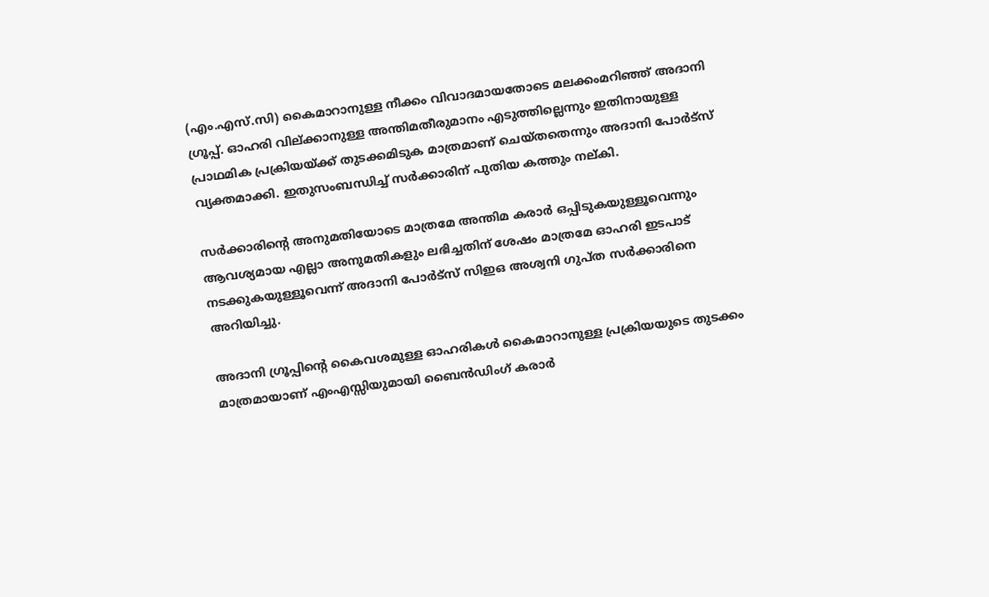(എം.എസ്.സി) കൈമാറാനുള്ള നീക്കം വിവാദമായതോടെ മലക്കംമറിഞ്ഞ് അദാനി ഗ്രൂപ്പ്. ഓഹരി വില്ക്കാനുള്ള അന്തിമതീരുമാനം എടുത്തില്ലെന്നും ഇതിനായുള്ള പ്രാഥമിക പ്രക്രിയയ്ക്ക് തുടക്കമിടുക മാത്രമാണ് ചെയ്തതെന്നും അദാനി പോര്‍ട്‌സ് വ്യക്തമാക്കി. ഇതുസംബന്ധിച്ച് സര്‍ക്കാരിന് പുതിയ കത്തും നല്കി.

സര്‍ക്കാരിന്റെ അനുമതിയോടെ മാത്രമേ അന്തിമ കരാര്‍ ഒപ്പിടുകയുള്ളൂവെന്നും ആവശ്യമായ എല്ലാ അനുമതികളും ലഭിച്ചതിന് ശേഷം മാത്രമേ ഓഹരി ഇടപാട് നടക്കുകയുള്ളൂവെന്ന് അദാനി പോര്‍ട്സ് സിഇഒ അശ്വനി ഗുപ്ത സര്‍ക്കാരിനെ അറിയിച്ചു.

അദാനി ഗ്രൂപ്പിന്റെ കൈവശമുള്ള ഓഹരികള്‍ കൈമാറാനുള്ള പ്രക്രിയയുടെ തുടക്കം മാത്രമായാണ് എംഎസ്സിയുമായി ബൈന്‍ഡിംഗ് കരാര്‍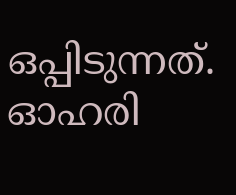ഒപ്പിടുന്നത്. ഓഹരി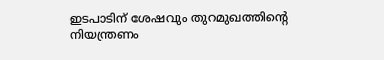ഇടപാടിന് ശേഷവും തുറമുഖത്തിന്റെ നിയന്ത്രണം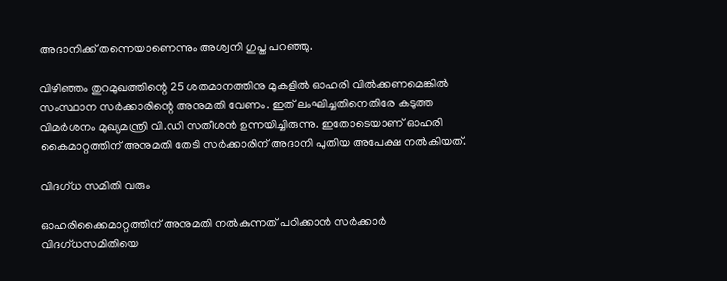അദാനിക്ക് തന്നെയാണെന്നും അശ്വനി ഗുപ്ത പറഞ്ഞു.

വിഴിഞ്ഞം തുറമുഖത്തിന്റെ 25 ശതമാനത്തിനു മുകളില്‍ ഓഹരി വില്‍ക്കണമെങ്കില്‍ സംസ്ഥാന സര്‍ക്കാരിന്റെ അനുമതി വേണം. ഇത് ലംഘിച്ചതിനെതിരേ കടുത്ത വിമര്‍ശനം മുഖ്യമന്ത്രി വി.ഡി സതീശന്‍ ഉന്നയിച്ചിരുന്നു. ഇതോടെയാണ് ഓഹരി കൈമാറ്റത്തിന് അനുമതി തേടി സര്‍ക്കാരിന് അദാനി പുതിയ അപേക്ഷ നല്‍കിയത്.

വിദഗ്ധ സമിതി വരും

ഓഹരിക്കൈമാറ്റത്തിന് അനുമതി നല്‍കുന്നത് പഠിക്കാന്‍ സര്‍ക്കാര്‍ വിദഗ്ധസമിതിയെ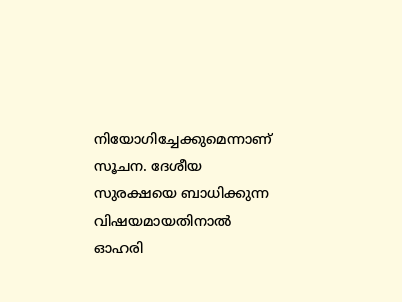നിയോഗിച്ചേക്കുമെന്നാണ് സൂചന. ദേശീയ സുരക്ഷയെ ബാധിക്കുന്ന വിഷയമായതിനാല്‍ ഓഹരി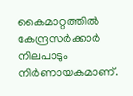കൈമാറ്റത്തില്‍ കേന്ദ്രസര്‍ക്കാര്‍ നിലപാടും നിര്‍ണായകമാണ്.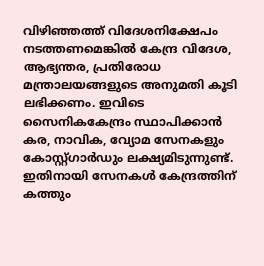വിഴിഞ്ഞത്ത് വിദേശനിക്ഷേപം നടത്തണമെങ്കില്‍ കേന്ദ്ര വിദേശ, ആഭ്യന്തര, പ്രതിരോധ മന്ത്രാലയങ്ങളുടെ അനുമതി കൂടി ലഭിക്കണം. ഇവിടെ സൈനികകേന്ദ്രം സ്ഥാപിക്കാന്‍ കര, നാവിക, വ്യോമ സേനകളും കോസ്റ്റ്ഗാര്‍ഡും ലക്ഷ്യമിടുന്നുണ്ട്. ഇതിനായി സേനകള്‍ കേന്ദ്രത്തിന് കത്തും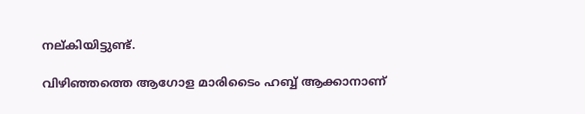നല്കിയിട്ടുണ്ട്.

വിഴിഞ്ഞത്തെ ആഗോള മാരിടൈം ഹബ്ബ് ആക്കാനാണ്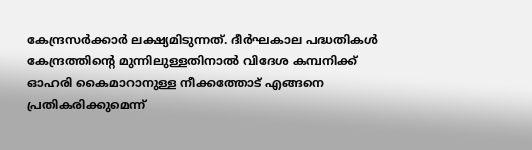കേന്ദ്രസര്‍ക്കാര്‍ ലക്ഷ്യമിടുന്നത്. ദീര്‍ഘകാല പദ്ധതികള്‍ കേന്ദ്രത്തിന്റെ മുന്നിലുള്ളതിനാല്‍ വിദേശ കമ്പനിക്ക് ഓഹരി കൈമാറാനുള്ള നീക്കത്തോട് എങ്ങനെ പ്രതികരിക്കുമെന്ന്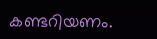കണ്ടറിയണം.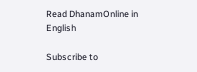Read DhanamOnline in English

Subscribe to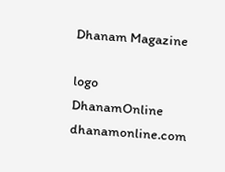Dhanam Magazine

logo
DhanamOnline
dhanamonline.com